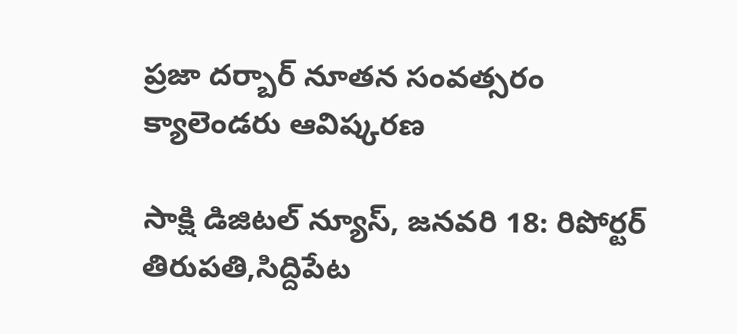ప్రజా దర్బార్ నూతన సంవత్సరం క్యాలెండరు ఆవిష్కరణ

సాక్షి డిజిటల్ న్యూస్, జనవరి 18: రిపోర్టర్ తిరుపతి,సిద్దిపేట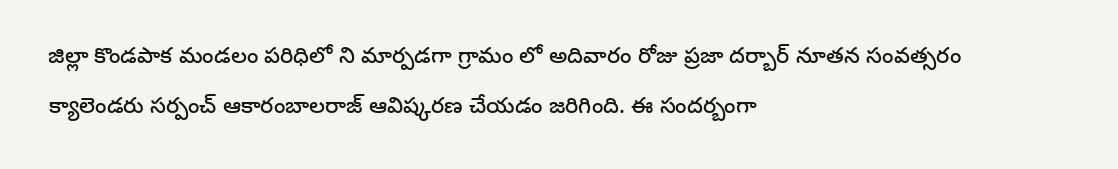జిల్లా కొండపాక మండలం పరిధిలో ని మార్పడగా గ్రామం లో అదివారం రోజు ప్రజా దర్బార్ నూతన సంవత్సరం క్యాలెండరు సర్పంచ్ ఆకారంబాలరాజ్ ఆవిష్కరణ చేయడం జరిగింది. ఈ సందర్బంగా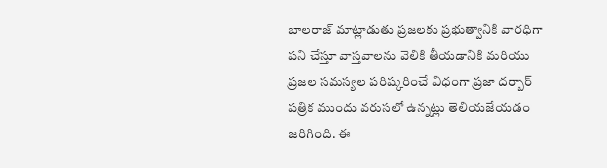బాలరాజ్ మాట్లాడుతు ప్రజలకు ప్రభుత్వానికి వారధిగా పని చేస్తూ వాస్తవాలను వెలికి తీయడానికి మరియు ప్రజల సమస్యల పరిష్కరించే విధంగా ప్రజా దర్బార్ పత్రిక ముందు వరుసలో ఉన్నట్లు తెలియజేయడం జరిగింది. ఈ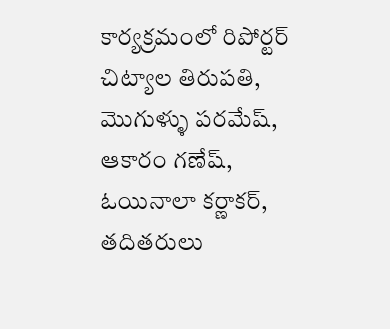కార్యక్రమంలో రిపోర్టర్ చిట్యాల తిరుపతి, మొగుళ్ళు పరమేష్, ఆకారం గణేష్, ఓయినాలా కర్ణాకర్, తదితరులు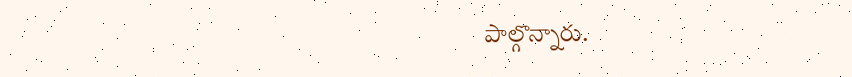పాల్గొన్నారు.